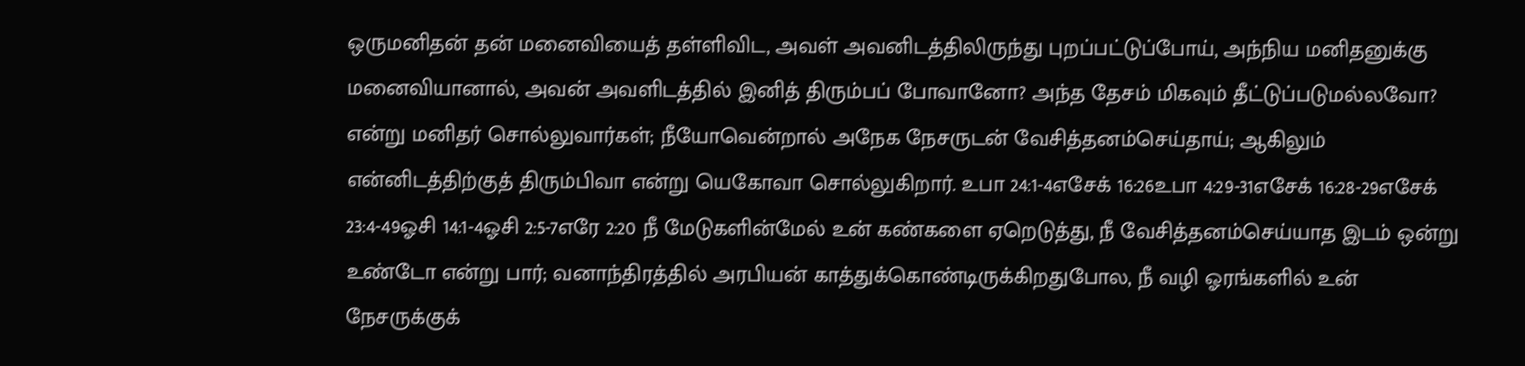ஒருமனிதன் தன் மனைவியைத் தள்ளிவிட, அவள் அவனிடத்திலிருந்து புறப்பட்டுப்போய், அந்நிய மனிதனுக்கு மனைவியானால், அவன் அவளிடத்தில் இனித் திரும்பப் போவானோ? அந்த தேசம் மிகவும் தீட்டுப்படுமல்லவோ? என்று மனிதர் சொல்லுவார்கள்; நீயோவென்றால் அநேக நேசருடன் வேசித்தனம்செய்தாய்; ஆகிலும் என்னிடத்திற்குத் திரும்பிவா என்று யெகோவா சொல்லுகிறார். உபா 24:1-4எசேக் 16:26உபா 4:29-31எசேக் 16:28-29எசேக் 23:4-49ஓசி 14:1-4ஓசி 2:5-7எரே 2:20 நீ மேடுகளின்மேல் உன் கண்களை ஏறெடுத்து, நீ வேசித்தனம்செய்யாத இடம் ஒன்று உண்டோ என்று பார்; வனாந்திரத்தில் அரபியன் காத்துக்கொண்டிருக்கிறதுபோல, நீ வழி ஓரங்களில் உன் நேசருக்குக்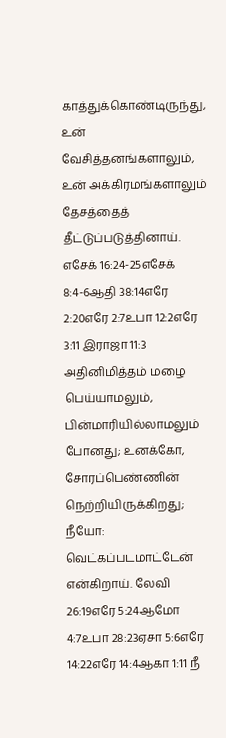காத்துக்கொண்டிருந்து, உன் வேசித்தனங்களாலும், உன் அக்கிரமங்களாலும் தேசத்தைத் தீட்டுப்படுத்தினாய். எசேக் 16:24-25எசேக் 8:4-6ஆதி 38:14எரே 2:20எரே 2:7உபா 12:2எரே 3:11 இராஜா 11:3 அதினிமித்தம் மழை பெய்யாமலும், பின்மாரியில்லாமலும் போனது; உனக்கோ, சோரப்பெண்ணின் நெற்றியிருக்கிறது; நீயோ: வெட்கப்படமாட்டேன் என்கிறாய். லேவி 26:19எரே 5:24ஆமோ 4:7உபா 28:23ஏசா 5:6எரே 14:22எரே 14:4ஆகா 1:11 நீ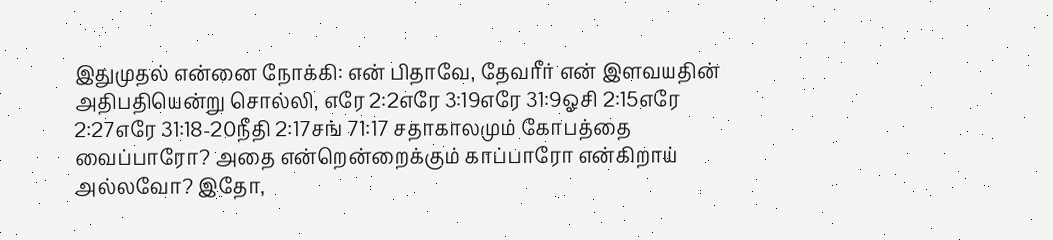இதுமுதல் என்னை நோக்கி: என் பிதாவே, தேவரீர் என் இளவயதின் அதிபதியென்று சொல்லி, எரே 2:2எரே 3:19எரே 31:9ஓசி 2:15எரே 2:27எரே 31:18-20நீதி 2:17சங் 71:17 சதாகாலமும் கோபத்தை வைப்பாரோ? அதை என்றென்றைக்கும் காப்பாரோ என்கிறாய் அல்லவோ? இதோ,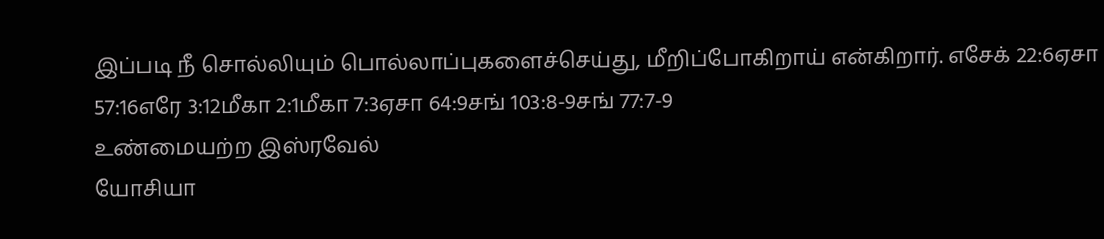இப்படி நீ சொல்லியும் பொல்லாப்புகளைச்செய்து, மீறிப்போகிறாய் என்கிறார். எசேக் 22:6ஏசா 57:16எரே 3:12மீகா 2:1மீகா 7:3ஏசா 64:9சங் 103:8-9சங் 77:7-9
உண்மையற்ற இஸ்ரவேல்
யோசியா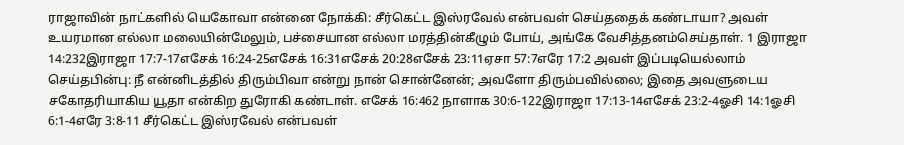ராஜாவின் நாட்களில் யெகோவா என்னை நோக்கி: சீர்கெட்ட இஸ்ரவேல் என்பவள் செய்ததைக் கண்டாயா? அவள் உயரமான எல்லா மலையின்மேலும், பச்சையான எல்லா மரத்தின்கீழும் போய், அங்கே வேசித்தனம்செய்தாள். 1 இராஜா 14:232இராஜா 17:7-17எசேக் 16:24-25எசேக் 16:31எசேக் 20:28எசேக் 23:11ஏசா 57:7எரே 17:2 அவள் இப்படியெல்லாம் செய்தபின்பு: நீ என்னிடத்தில் திரும்பிவா என்று நான் சொன்னேன்; அவளோ திரும்பவில்லை; இதை அவளுடைய சகோதரியாகிய யூதா என்கிற துரோகி கண்டாள். எசேக் 16:462 நாளாக 30:6-122இராஜா 17:13-14எசேக் 23:2-4ஓசி 14:1ஓசி 6:1-4எரே 3:8-11 சீர்கெட்ட இஸ்ரவேல் என்பவள்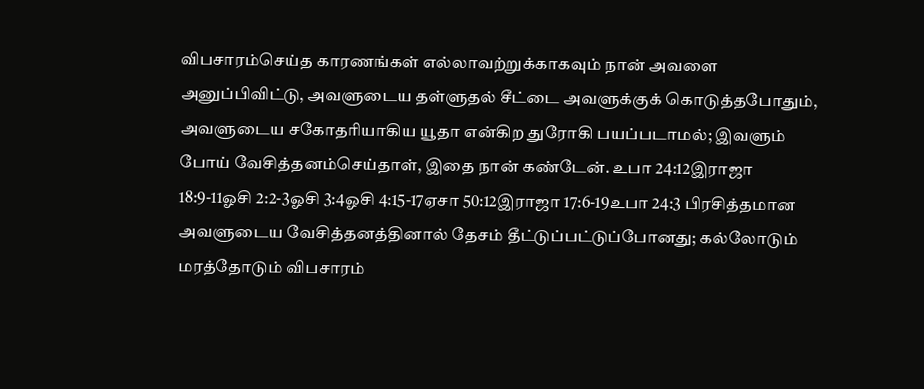விபசாரம்செய்த காரணங்கள் எல்லாவற்றுக்காகவும் நான் அவளை அனுப்பிவிட்டு, அவளுடைய தள்ளுதல் சீட்டை அவளுக்குக் கொடுத்தபோதும், அவளுடைய சகோதரியாகிய யூதா என்கிற துரோகி பயப்படாமல்; இவளும் போய் வேசித்தனம்செய்தாள், இதை நான் கண்டேன். உபா 24:12இராஜா 18:9-11ஓசி 2:2-3ஓசி 3:4ஓசி 4:15-17ஏசா 50:12இராஜா 17:6-19உபா 24:3 பிரசித்தமான அவளுடைய வேசித்தனத்தினால் தேசம் தீட்டுப்பட்டுப்போனது; கல்லோடும் மரத்தோடும் விபசாரம்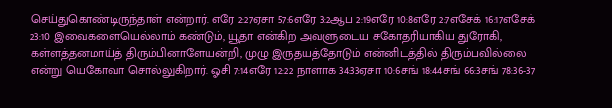செய்துகொண்டிருந்தாள் என்றார். எரே 2:27ஏசா 57:6எரே 3:2ஆப 2:19எரே 10:8எரே 2:7எசேக் 16:17எசேக் 23:10 இவைகளையெல்லாம் கண்டும், யூதா என்கிற அவளுடைய சகோதரியாகிய துரோகி, கள்ளத்தனமாய்த் திரும்பினாளேயன்றி, முழு இருதயத்தோடும் என்னிடத்தில் திரும்பவில்லை என்று யெகோவா சொல்லுகிறார். ஓசி 7:14எரே 12:22 நாளாக 34:33ஏசா 10:6சங் 18:44சங் 66:3சங் 78:36-37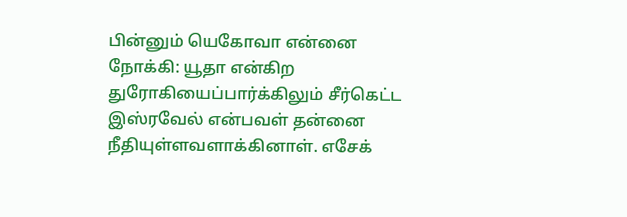பின்னும் யெகோவா என்னை நோக்கி: யூதா என்கிற துரோகியைப்பார்க்கிலும் சீர்கெட்ட இஸ்ரவேல் என்பவள் தன்னை நீதியுள்ளவளாக்கினாள். எசேக்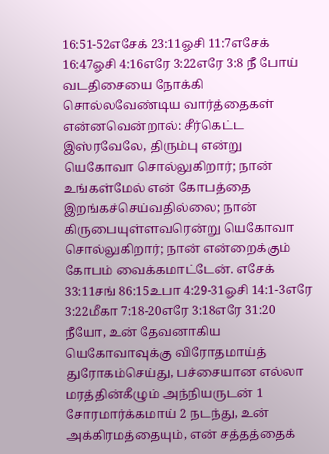16:51-52எசேக் 23:11ஓசி 11:7எசேக் 16:47ஓசி 4:16எரே 3:22எரே 3:8 நீ போய் வடதிசையை நோக்கி சொல்லவேண்டிய வார்த்தைகள் என்னவென்றால்: சீர்கெட்ட இஸ்ரவேலே, திரும்பு என்று யெகோவா சொல்லுகிறார்; நான் உங்கள்மேல் என் கோபத்தை இறங்கச்செய்வதில்லை; நான் கிருபையுள்ளவரென்று யெகோவா சொல்லுகிறார்; நான் என்றைக்கும் கோபம் வைக்கமாட்டேன். எசேக் 33:11சங் 86:15உபா 4:29-31ஓசி 14:1-3எரே 3:22மீகா 7:18-20எரே 3:18எரே 31:20 நீயோ, உன் தேவனாகிய யெகோவாவுக்கு விரோதமாய்த் துரோகம்செய்து, பச்சையான எல்லா மரத்தின்கீழும் அந்நியருடன் 1 சோரமார்க்கமாய் 2 நடந்து, உன் அக்கிரமத்தையும், என் சத்தத்தைக்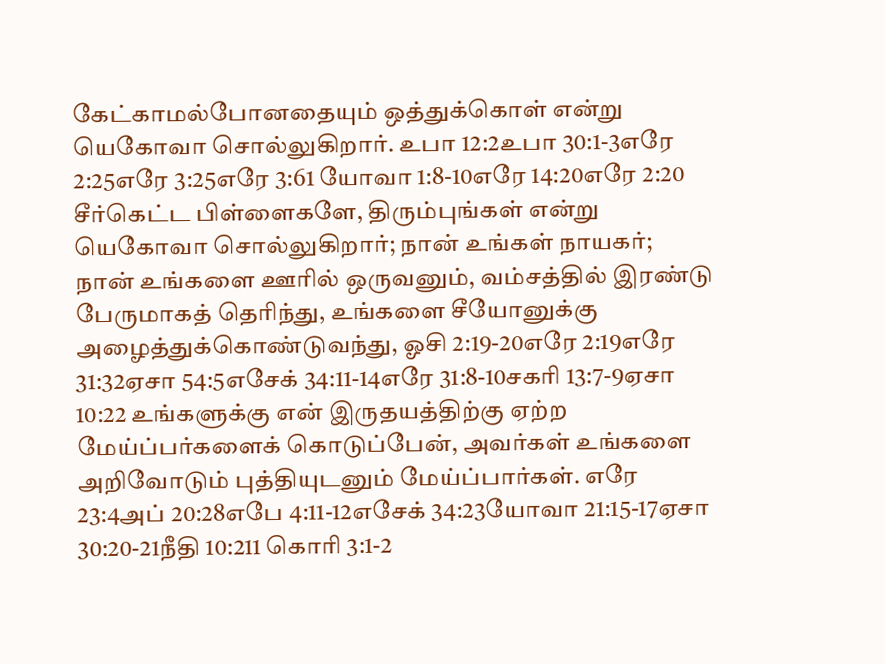கேட்காமல்போனதையும் ஒத்துக்கொள் என்று யெகோவா சொல்லுகிறார். உபா 12:2உபா 30:1-3எரே 2:25எரே 3:25எரே 3:61 யோவா 1:8-10எரே 14:20எரே 2:20 சீர்கெட்ட பிள்ளைகளே, திரும்புங்கள் என்று யெகோவா சொல்லுகிறார்; நான் உங்கள் நாயகர்; நான் உங்களை ஊரில் ஒருவனும், வம்சத்தில் இரண்டு பேருமாகத் தெரிந்து, உங்களை சீயோனுக்கு அழைத்துக்கொண்டுவந்து, ஓசி 2:19-20எரே 2:19எரே 31:32ஏசா 54:5எசேக் 34:11-14எரே 31:8-10சகரி 13:7-9ஏசா 10:22 உங்களுக்கு என் இருதயத்திற்கு ஏற்ற மேய்ப்பர்களைக் கொடுப்பேன், அவர்கள் உங்களை அறிவோடும் புத்தியுடனும் மேய்ப்பார்கள். எரே 23:4அப் 20:28எபே 4:11-12எசேக் 34:23யோவா 21:15-17ஏசா 30:20-21நீதி 10:211 கொரி 3:1-2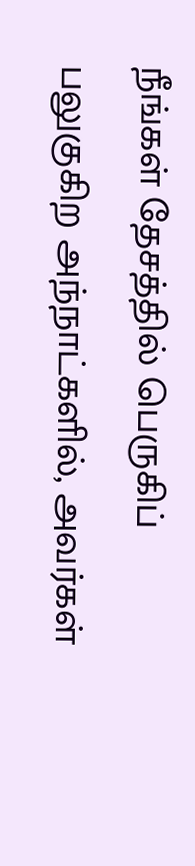நீங்கள் தேசத்தில் பெருகிப் பலுகுகிற அந்நாட்களில், அவர்கள்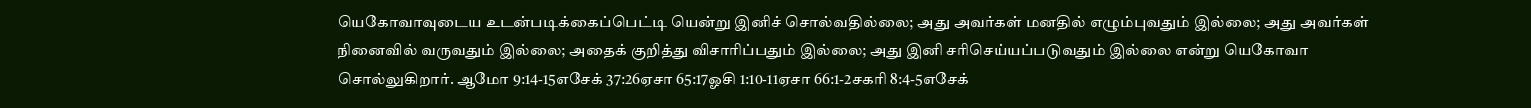யெகோவாவுடைய உடன்படிக்கைப்பெட்டி யென்று இனிச் சொல்வதில்லை; அது அவர்கள் மனதில் எழும்புவதும் இல்லை; அது அவர்கள் நினைவில் வருவதும் இல்லை; அதைக் குறித்து விசாரிப்பதும் இல்லை; அது இனி சரிசெய்யப்படுவதும் இல்லை என்று யெகோவா சொல்லுகிறார். ஆமோ 9:14-15எசேக் 37:26ஏசா 65:17ஓசி 1:10-11ஏசா 66:1-2சகரி 8:4-5எசேக்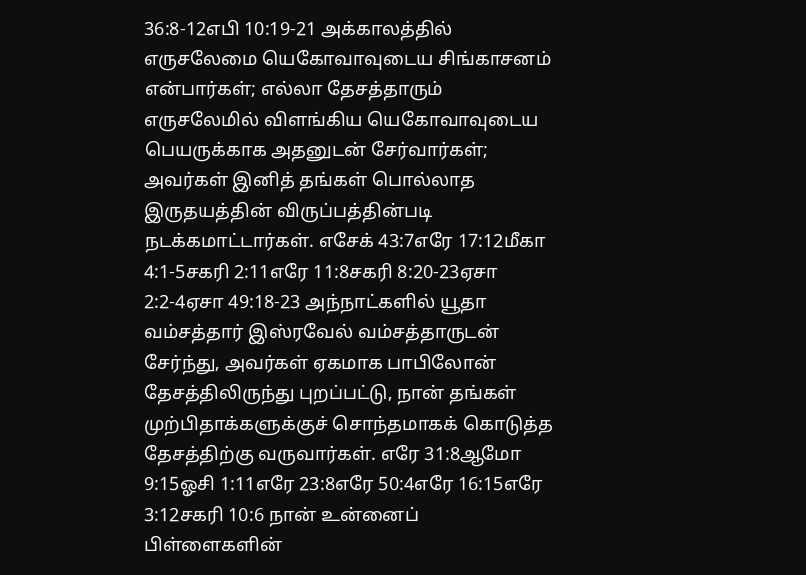36:8-12எபி 10:19-21 அக்காலத்தில் எருசலேமை யெகோவாவுடைய சிங்காசனம் என்பார்கள்; எல்லா தேசத்தாரும் எருசலேமில் விளங்கிய யெகோவாவுடைய பெயருக்காக அதனுடன் சேர்வார்கள்; அவர்கள் இனித் தங்கள் பொல்லாத இருதயத்தின் விருப்பத்தின்படி நடக்கமாட்டார்கள். எசேக் 43:7எரே 17:12மீகா 4:1-5சகரி 2:11எரே 11:8சகரி 8:20-23ஏசா 2:2-4ஏசா 49:18-23 அந்நாட்களில் யூதா வம்சத்தார் இஸ்ரவேல் வம்சத்தாருடன் சேர்ந்து, அவர்கள் ஏகமாக பாபிலோன் தேசத்திலிருந்து புறப்பட்டு, நான் தங்கள் முற்பிதாக்களுக்குச் சொந்தமாகக் கொடுத்த தேசத்திற்கு வருவார்கள். எரே 31:8ஆமோ 9:15ஓசி 1:11எரே 23:8எரே 50:4எரே 16:15எரே 3:12சகரி 10:6 நான் உன்னைப் பிள்ளைகளின்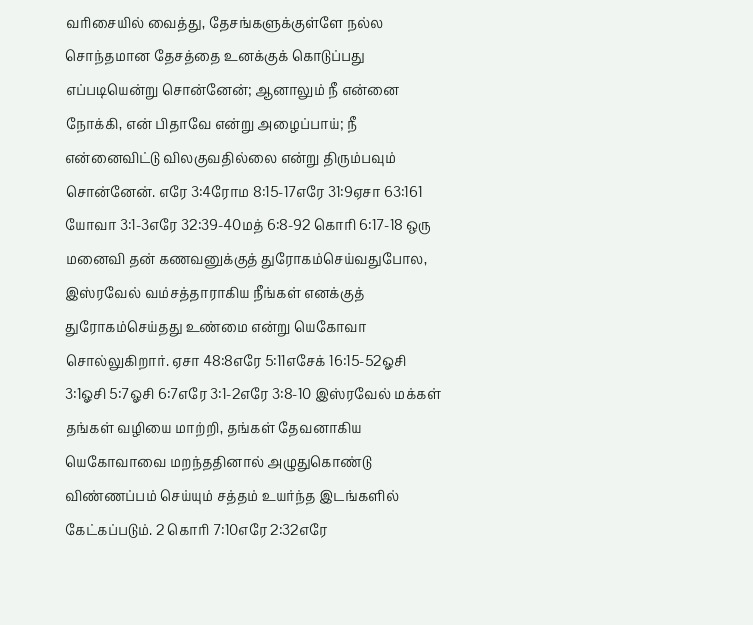வரிசையில் வைத்து, தேசங்களுக்குள்ளே நல்ல சொந்தமான தேசத்தை உனக்குக் கொடுப்பது எப்படியென்று சொன்னேன்; ஆனாலும் நீ என்னை நோக்கி, என் பிதாவே என்று அழைப்பாய்; நீ என்னைவிட்டு விலகுவதில்லை என்று திரும்பவும் சொன்னேன். எரே 3:4ரோம 8:15-17எரே 31:9ஏசா 63:161 யோவா 3:1-3எரே 32:39-40மத் 6:8-92 கொரி 6:17-18 ஒரு மனைவி தன் கணவனுக்குத் துரோகம்செய்வதுபோல, இஸ்ரவேல் வம்சத்தாராகிய நீங்கள் எனக்குத் துரோகம்செய்தது உண்மை என்று யெகோவா சொல்லுகிறார். ஏசா 48:8எரே 5:11எசேக் 16:15-52ஓசி 3:1ஓசி 5:7ஓசி 6:7எரே 3:1-2எரே 3:8-10 இஸ்ரவேல் மக்கள் தங்கள் வழியை மாற்றி, தங்கள் தேவனாகிய யெகோவாவை மறந்ததினால் அழுதுகொண்டு விண்ணப்பம் செய்யும் சத்தம் உயர்ந்த இடங்களில் கேட்கப்படும். 2 கொரி 7:10எரே 2:32எரே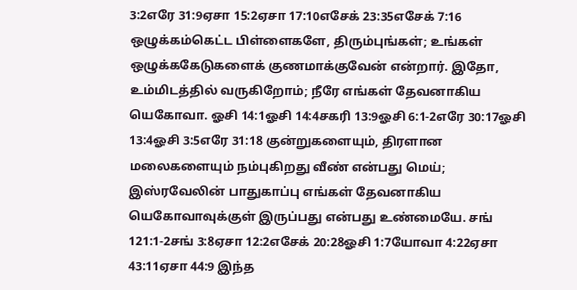3:2எரே 31:9ஏசா 15:2ஏசா 17:10எசேக் 23:35எசேக் 7:16 ஒழுக்கம்கெட்ட பிள்ளைகளே, திரும்புங்கள்; உங்கள் ஒழுக்ககேடுகளைக் குணமாக்குவேன் என்றார். இதோ, உம்மிடத்தில் வருகிறோம்; நீரே எங்கள் தேவனாகிய யெகோவா. ஓசி 14:1ஓசி 14:4சகரி 13:9ஓசி 6:1-2எரே 30:17ஓசி 13:4ஓசி 3:5எரே 31:18 குன்றுகளையும், திரளான மலைகளையும் நம்புகிறது வீண் என்பது மெய்; இஸ்ரவேலின் பாதுகாப்பு எங்கள் தேவனாகிய யெகோவாவுக்குள் இருப்பது என்பது உண்மையே. சங் 121:1-2சங் 3:8ஏசா 12:2எசேக் 20:28ஓசி 1:7யோவா 4:22ஏசா 43:11ஏசா 44:9 இந்த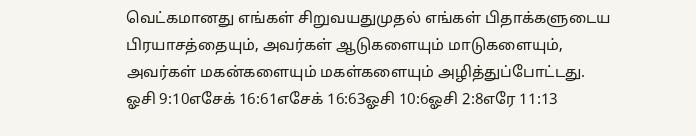வெட்கமானது எங்கள் சிறுவயதுமுதல் எங்கள் பிதாக்களுடைய பிரயாசத்தையும், அவர்கள் ஆடுகளையும் மாடுகளையும், அவர்கள் மகன்களையும் மகள்களையும் அழித்துப்போட்டது. ஓசி 9:10எசேக் 16:61எசேக் 16:63ஓசி 10:6ஓசி 2:8எரே 11:13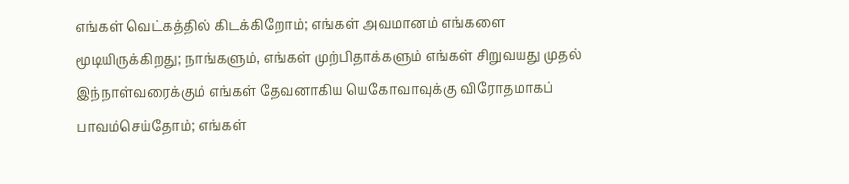எங்கள் வெட்கத்தில் கிடக்கிறோம்; எங்கள் அவமானம் எங்களை மூடியிருக்கிறது; நாங்களும், எங்கள் முற்பிதாக்களும் எங்கள் சிறுவயது முதல் இந்நாள்வரைக்கும் எங்கள் தேவனாகிய யெகோவாவுக்கு விரோதமாகப் பாவம்செய்தோம்; எங்கள்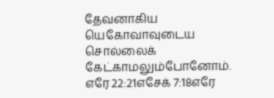தேவனாகிய யெகோவாவுடைய சொல்லைக் கேட்காமலும்போனோம். எரே 22:21எசேக் 7:18எரே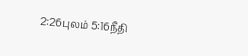2:26புலம் 5:16நீதி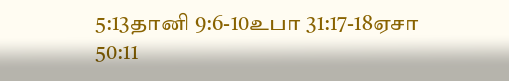5:13தானி 9:6-10உபா 31:17-18ஏசா 50:11